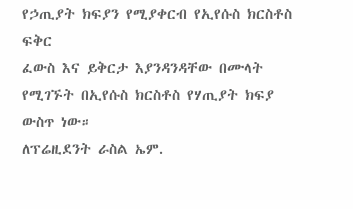የኃጢያት ክፍያን የሚያቀርብ የኢየሱስ ክርስቶስ ፍቅር
ፈውስ እና ይቅርታ እያንዳንዳቸው በሙላት የሚገኙት በኢየሱስ ክርስቶስ የሃጢያት ክፍያ ውስጥ ነው።
ለፕሬዚደንት ራስል ኤም.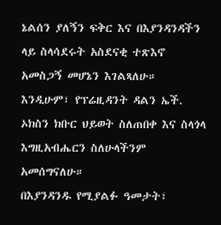ኔልሰን ያለኝን ፍቅር እና በእያንዳንዳችን ላይ ስላሳደሩት አስደናቂ ተጽእኖ አመስጋኝ መሆኔን እገልጻለሁ። እንዲሁም፣ የፕሬዚዳንት ዳልን ኤች. ኦክስን ክቡር ህይወት ስለጠበቀ እና ስላጎላ እግዚአብሔርን ስለሁላችንም አመሰግናለሁ።
በእያንዳንዱ የሚያልፉ ዓመታት፣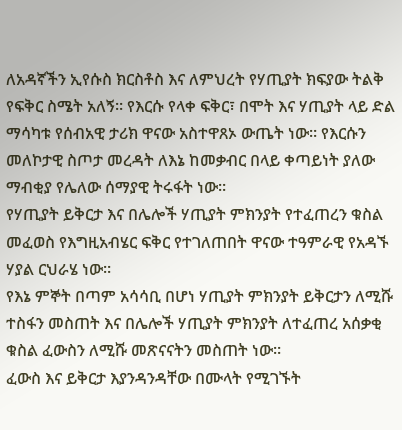ለአዳኛችን ኢየሱስ ክርስቶስ እና ለምህረት የሃጢያት ክፍያው ትልቅ የፍቅር ስሜት አለኝ። የእርሱ የላቀ ፍቅር፣ በሞት እና ሃጢያት ላይ ድል ማሳካቱ የሰብአዊ ታሪክ ዋናው አስተዋጸኦ ውጤት ነው። የእርሱን መለኮታዊ ስጦታ መረዳት ለእኔ ከመቃብር በላይ ቀጣይነት ያለው ማብቂያ የሌለው ሰማያዊ ትሩፋት ነው።
የሃጢያት ይቅርታ እና በሌሎች ሃጢያት ምክንያት የተፈጠረን ቁስል መፈወስ የእግዚአብሄር ፍቅር የተገለጠበት ዋናው ተዓምራዊ የአዳኙ ሃያል ርህራሄ ነው።
የእኔ ምኞት በጣም አሳሳቢ በሆነ ሃጢያት ምክንያት ይቅርታን ለሚሹ ተስፋን መስጠት እና በሌሎች ሃጢያት ምክንያት ለተፈጠረ አሰቃቂ ቁስል ፈውስን ለሚሹ መጽናናትን መስጠት ነው።
ፈውስ እና ይቅርታ እያንዳንዳቸው በሙላት የሚገኙት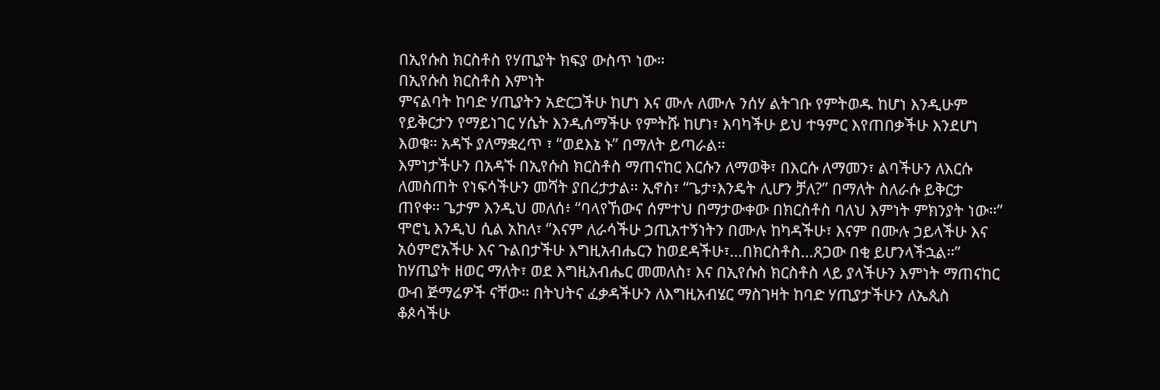በኢየሱስ ክርስቶስ የሃጢያት ክፍያ ውስጥ ነው።
በኢየሱስ ክርስቶስ እምነት
ምናልባት ከባድ ሃጢያትን አድርጋችሁ ከሆነ እና ሙሉ ለሙሉ ንሰሃ ልትገቡ የምትወዱ ከሆነ እንዲሁም የይቅርታን የማይነገር ሃሴት እንዲሰማችሁ የምትሹ ከሆነ፣ እባካችሁ ይህ ተዓምር እየጠበቃችሁ እንደሆነ እወቁ። አዳኙ ያለማቋረጥ ፣ “ወደእኔ ኑ” በማለት ይጣራል።
እምነታችሁን በአዳኙ በኢየሱስ ክርስቶስ ማጠናከር እርሱን ለማወቅ፣ በእርሱ ለማመን፣ ልባችሁን ለእርሱ ለመስጠት የነፍሳችሁን መሻት ያበረታታል። ኢኖስ፣ “ጌታ፣እንዴት ሊሆን ቻለ?’’ በማለት ስለራሱ ይቅርታ ጠየቀ። ጌታም እንዲህ መለሰ፥ “ባላየኸውና ሰምተህ በማታውቀው በክርስቶስ ባለህ እምነት ምክንያት ነው።”
ሞሮኒ እንዲህ ሲል አከለ፣ ‘’እናም ለራሳችሁ ኃጢአተኝነትን በሙሉ ከካዳችሁ፣ እናም በሙሉ ኃይላችሁ እና አዕምሮአችሁ እና ጉልበታችሁ እግዚአብሔርን ከወደዳችሁ፣…በክርስቶስ…ጸጋው በቂ ይሆንላችኋል።”
ከሃጢያት ዘወር ማለት፣ ወደ እግዚአብሔር መመለስ፣ እና በኢየሱስ ክርስቶስ ላይ ያላችሁን እምነት ማጠናከር ውብ ጅማሬዎች ናቸው። በትህትና ፈቃዳችሁን ለእግዚአብሄር ማስገዛት ከባድ ሃጢያታችሁን ለኤጲስ ቆጶሳችሁ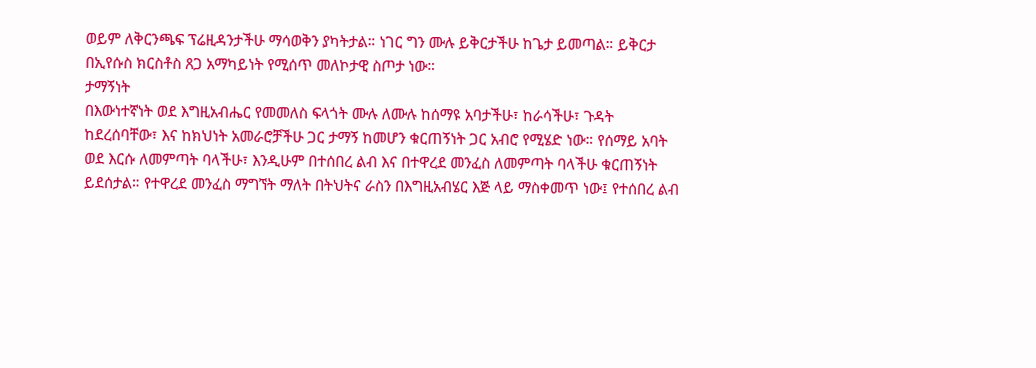ወይም ለቅርንጫፍ ፕሬዚዳንታችሁ ማሳወቅን ያካትታል። ነገር ግን ሙሉ ይቅርታችሁ ከጌታ ይመጣል። ይቅርታ በኢየሱስ ክርስቶስ ጸጋ አማካይነት የሚሰጥ መለኮታዊ ስጦታ ነው።
ታማኝነት
በእውነተኛነት ወደ እግዚአብሔር የመመለስ ፍላጎት ሙሉ ለሙሉ ከሰማዩ አባታችሁ፣ ከራሳችሁ፣ ጉዳት ከደረሰባቸው፣ እና ከክህነት አመራሮቻችሁ ጋር ታማኝ ከመሆን ቁርጠኝነት ጋር አብሮ የሚሄድ ነው። የሰማይ አባት ወደ እርሱ ለመምጣት ባላችሁ፣ እንዲሁም በተሰበረ ልብ እና በተዋረደ መንፈስ ለመምጣት ባላችሁ ቁርጠኝነት ይደሰታል። የተዋረደ መንፈስ ማግኘት ማለት በትህትና ራስን በእግዚአብሄር እጅ ላይ ማስቀመጥ ነው፤ የተሰበረ ልብ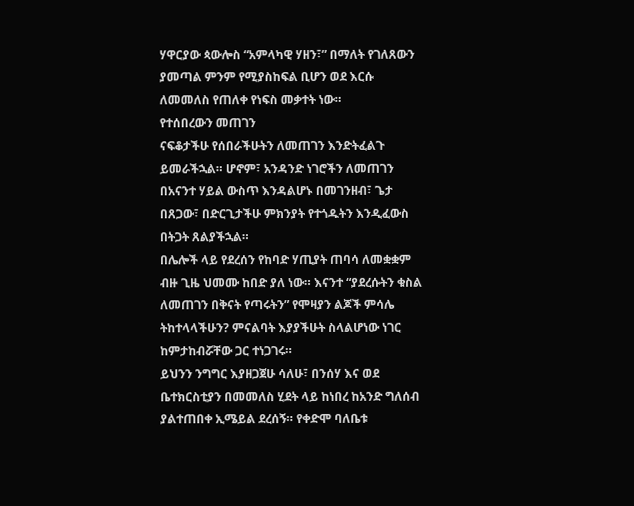ሃዋርያው ጳውሎስ “አምላካዊ ሃዘን፣” በማለት የገለጸውን ያመጣል ምንም የሚያስከፍል ቢሆን ወደ እርሱ ለመመለስ የጠለቀ የነፍስ መቃተት ነው።
የተሰበረውን መጠገን
ናፍቆታችሁ የሰበራችሁትን ለመጠገን እንድትፈልጉ ይመራችኋል። ሆኖም፣ አንዳንድ ነገሮችን ለመጠገን በአናንተ ሃይል ውስጥ እንዳልሆኑ በመገንዘብ፣ ጌታ በጸጋው፣ በድርጊታችሁ ምክንያት የተጎዱትን እንዲፈውስ በትጋት ጸልያችኋል።
በሌሎች ላይ የደረሰን የከባድ ሃጢያት ጠባሳ ለመቋቋም ብዙ ጊዜ ህመሙ ከበድ ያለ ነው። እናንተ “ያደረሱትን ቁስል ለመጠገን በቅናት የጣሩትን” የሞዛያን ልጆች ምሳሌ ትከተላላችሁን? ምናልባት እያያችሁት ስላልሆነው ነገር ከምታከብሯቸው ጋር ተነጋገሩ።
ይህንን ንግግር እያዘጋጀሁ ሳለሁ፣ በንሰሃ እና ወደ ቤተክርስቲያን በመመለስ ሂደት ላይ ከነበረ ከአንድ ግለሰብ ያልተጠበቀ ኢሜይል ደረሰኝ። የቀድሞ ባለቤቱ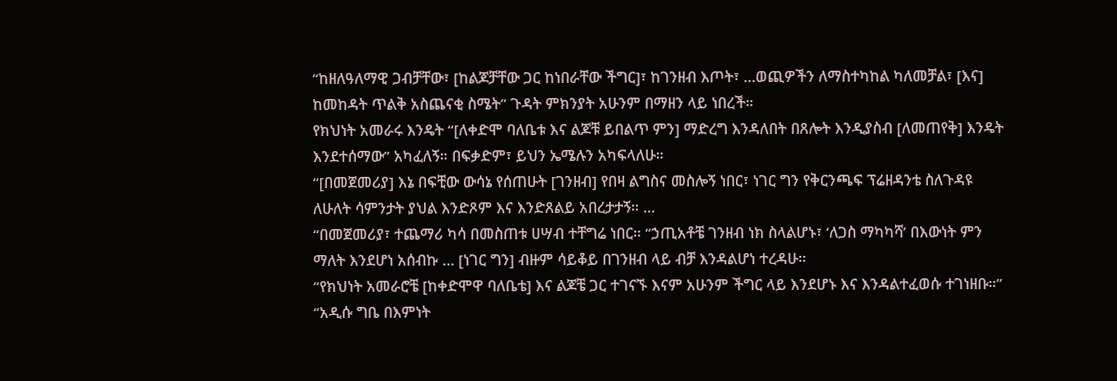“ከዘለዓለማዊ ጋብቻቸው፣ [ከልጆቻቸው ጋር ከነበራቸው ችግር]፣ ከገንዘብ እጦት፣ …ወጪዎችን ለማስተካከል ካለመቻል፣ [እና] ከመከዳት ጥልቅ አስጨናቂ ስሜት” ጉዳት ምክንያት አሁንም በማዘን ላይ ነበረች።
የክህነት አመራሩ እንዴት “[ለቀድሞ ባለቤቱ እና ልጆቹ ይበልጥ ምን] ማድረግ እንዳለበት በጸሎት እንዲያስብ [ለመጠየቅ] እንዴት እንደተሰማው” አካፈለኝ። በፍቃድም፣ ይህን ኤሜሉን አካፍላለሁ።
“[በመጀመሪያ] እኔ በፍቺው ውሳኔ የሰጠሁት [ገንዘብ] የበዛ ልግስና መስሎኝ ነበር፣ ነገር ግን የቅርንጫፍ ፕሬዘዳንቴ ስለጉዳዩ ለሁለት ሳምንታት ያህል እንድጾም እና እንድጸልይ አበረታታኝ። …
“በመጀመሪያ፣ ተጨማሪ ካሳ በመስጠቱ ሀሣብ ተቸግሬ ነበር። “ኃጢአቶቼ ገንዘብ ነክ ስላልሆኑ፣ ‘ለጋስ ማካካሻ’ በእውነት ምን ማለት እንደሆነ አሰብኩ … [ነገር ግን] ብዙም ሳይቆይ በገንዘብ ላይ ብቻ እንዳልሆነ ተረዳሁ።
“የክህነት አመራሮቼ [ከቀድሞዋ ባለቤቴ] እና ልጆቼ ጋር ተገናኙ እናም አሁንም ችግር ላይ እንደሆኑ እና እንዳልተፈወሱ ተገነዘቡ።’’
‘’አዲሱ ግቤ በእምነት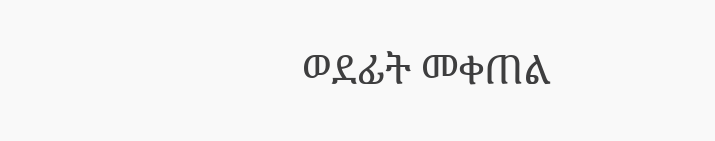ወደፊት መቀጠል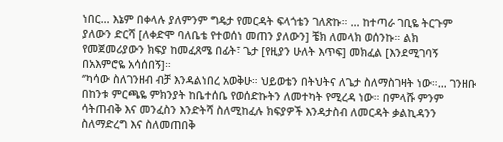ነበር… እኔም በቀላሉ ያለምንም ግዴታ የመርዳት ፍላጎቴን ገለጽኩ። … ከተጣራ ገቢዬ ትርጉም ያለውን ድርሻ [ለቀድሞ ባለቤቴ የተወሰነ መጠን ያለውን] ቼክ ለመላክ ወሰንኩ። ልክ የመጀመሪያውን ክፍያ ከመፈጸሜ በፊት፣ ጌታ [የዚያን ሁለት እጥፍ] መክፈል [እንደሚገባኝ በአእምሮዬ አሳሰበኝ]።
‘’ካሳው ስለገንዘብ ብቻ እንዳልነበረ አወቅሁ። ህይወቴን በትህትና ለጌታ ስለማስገዛት ነው።… ገንዘቡ በከንቱ ምርጫዬ ምክንያት ከቤተሰቤ የወሰድኩትን ለመተካት የሚረዳ ነው። በምላሹ ምንም ሳትጠብቅ እና መንፈስን እንድትሻ ስለሚከፈሉ ክፍያዎች እንዳታስብ ለመርዳት ቃልኪዳንን ስለማድረግ እና ስለመጠበቅ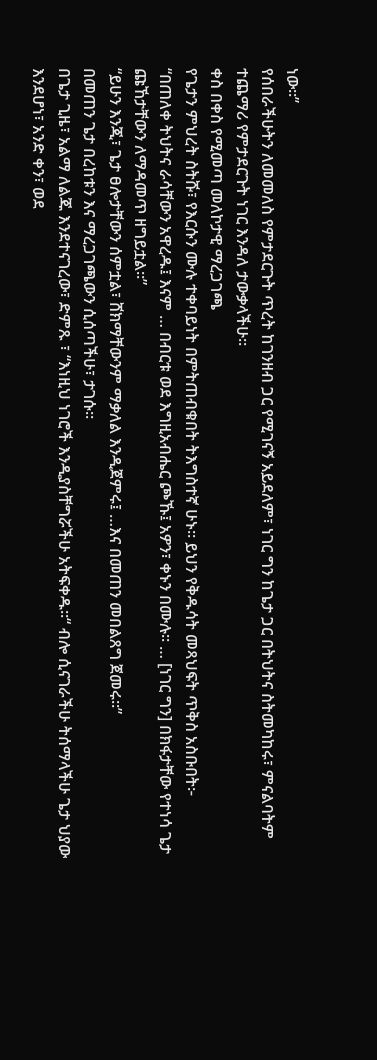ነው።’’
የሰበራችሁትን ለመመለስ የምታደርጉት ጥረት ከገንዘብ ጋር የሚገናኝ አይደለም፣ ነገር ግን ከጌታ ጋር በትህትና ስትመካከሩ፣ ምናልባትም ተጨማሪ የምታደርጉት ነገር እንዳለ ታውቃላችሁ።
ቀስ በቀስ የሚመጣ መለኮታዊ ማረጋገጫ
የጌታን ምህረት ስትሹ፣ የእርሱን ሙሉ ተቀባይነት በምትጠብቁበት ትእግስተኛ ሁኑ። ይህን የቅዱሳት መጻህፍት ጥቅስ አስቡበት፦
“በጠለቀ ትህትና ራሳቸውን አዋረዱ፤ እናም … በብርቱ ወደ እግዚአብሔር ጮኹ፤ አዎን፣ ቀኑን በሙሉ። … [ነገር ግን] በክፋታቸው የተነሳ ጌታ ጩኸታቸውን ለማዳመጥ ዘግይቷል።”
“ይሁን እንጂ፣ ጌታ ፀሎታቸውን ሰምቷል፣ ሸክማቸውንም ማቃለል እንዲጀምሩ፤ …እና በመጠን መበልጸግ ጀመሩ።”
በመጠን ጌታ በረከቱን እና ማረጋገጫውን ሲሰጣችሁ፣ ታገሱ።
በጌታ ጊዜ፣ አልማ ለልጁ እንደተናገረው፣ ድምጹ ፣ “እነዚህ ነገሮች እንዲያስቸግሯችሁ አትፍቀዱ።“ ብሎ ሲናገራችሁ ትሰማላችሁ ጌታ ህያው እንደሆነ፣ አንድ ቀን፣ ወደ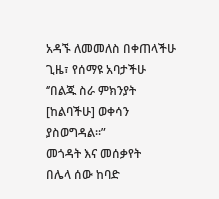አዳኙ ለመመለስ በቀጠላችሁ ጊዜ፣ የሰማዩ አባታችሁ ‘’በልጁ ስራ ምክንያት [ከልባችሁ] ወቀሳን ያስወግዳል።”
መጎዳት እና መሰቃየት
በሌላ ሰው ከባድ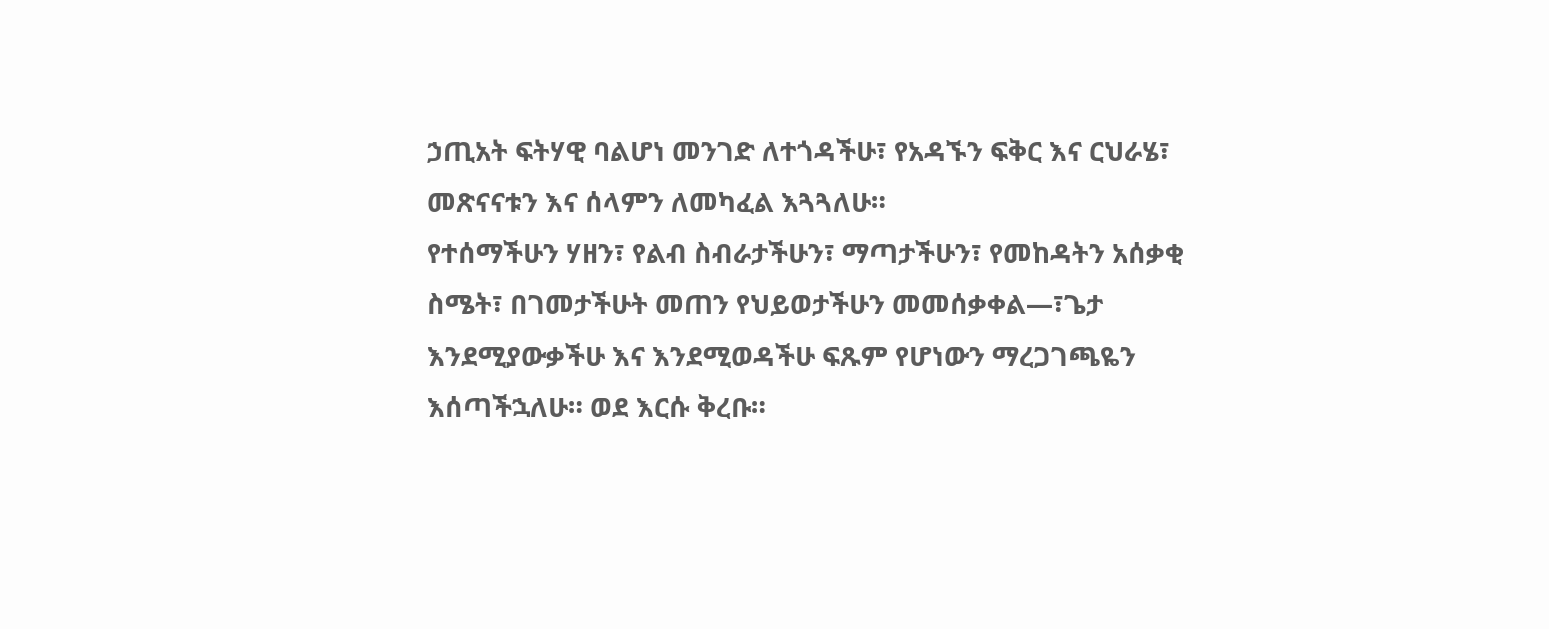ኃጢአት ፍትሃዊ ባልሆነ መንገድ ለተጎዳችሁ፣ የአዳኙን ፍቅር እና ርህራሄ፣ መጽናናቱን እና ሰላምን ለመካፈል እጓጓለሁ።
የተሰማችሁን ሃዘን፣ የልብ ስብራታችሁን፣ ማጣታችሁን፣ የመከዳትን አሰቃቂ ስሜት፣ በገመታችሁት መጠን የህይወታችሁን መመሰቃቀል—፣ጌታ እንደሚያውቃችሁ እና እንደሚወዳችሁ ፍጹም የሆነውን ማረጋገጫዬን እሰጣችኋለሁ። ወደ እርሱ ቅረቡ።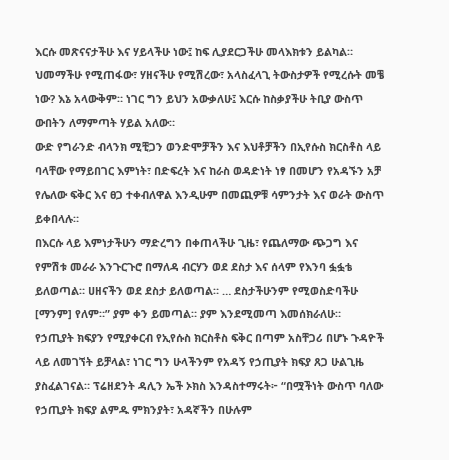እርሱ መጽናናታችሁ እና ሃይላችሁ ነው፤ ከፍ ሊያደርጋችሁ መላእክቱን ይልካል። ህመማችሁ የሚጠፋው፣ ሃዘናችሁ የሚሽረው፣ አላስፈላጊ ትውስታዎች የሚረሱት መቼ ነው? እኔ አላውቅም። ነገር ግን ይህን አውቃለሁ፤ እርሱ ከስቃያችሁ ትቢያ ውስጥ ውበትን ለማምጣት ሃይል አለው።
ውድ የግራንድ ብላንክ ሚቺጋን ወንድሞቻችን እና እህቶቻችን በኢየሱስ ክርስቶስ ላይ ባላቸው የማይበገር እምነት፣ በድፍረት እና ከራስ ወዳድነት ነፃ በመሆን የአዳኙን አቻ የሌለው ፍቅር እና ፀጋ ተቀብለዋል እንዲሁም በመጪዎቹ ሳምንታት እና ወራት ውስጥ ይቀበላሉ።
በእርሱ ላይ እምነታችሁን ማድረግን በቀጠላችሁ ጊዜ፣ የጨለማው ጭጋግ እና የምሽቱ መራራ እንጉርጉሮ በማለዳ ብርሃን ወደ ደስታ እና ሰላም የእንባ ፏፏቴ ይለወጣል። ሀዘናችን ወደ ደስታ ይለወጣል። … ደስታችሁንም የሚወስድባችሁ [ማንም] የለም።” ያም ቀን ይመጣል። ያም እንደሚመጣ እመሰክራለሁ።
የኃጢያት ክፍያን የሚያቀርብ የኢየሱስ ክርስቶስ ፍቅር በጣም አስቸጋሪ በሆኑ ጉዳዮች ላይ ለመገኘት ይቻላል፣ ነገር ግን ሁላችንም የአዳኝ የኃጢያት ክፍያ ጸጋ ሁልጊዜ ያስፈልገናል። ፕሬዘደንት ዳሊን ኤች ኦክስ እንዳስተማሩት፦ “በሟችነት ውስጥ ባለው የኃጢያት ክፍያ ልምዱ ምክንያት፣ አዳኛችን በሁሉም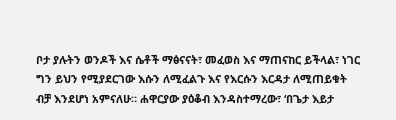ቦታ ያሉትን ወንዶች እና ሴቶች ማፅናናት፣ መፈወስ እና ማጠናከር ይችላል፣ ነገር ግን ይህን የሚያደርገው እሱን ለሚፈልጉ እና የእርሱን እርዳታ ለሚጠይቁት ብቻ እንደሆነ አምናለሁ። ሐዋርያው ያዕቆብ እንዳስተማረው፣ ‘በጌታ እይታ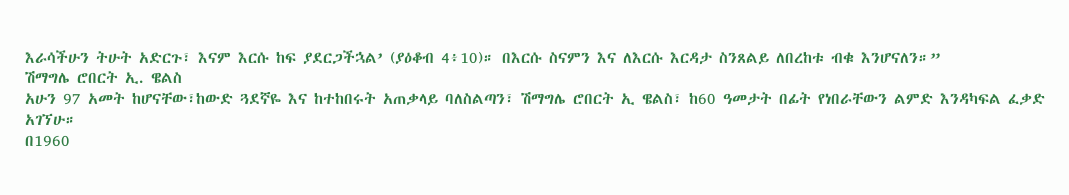እራሳችሁን ትሁት አድርጉ፣ እናም እርሱ ከፍ ያደርጋችኋል’ (ያዕቆብ 4፥10)። በእርሱ ስናምን እና ለእርሱ እርዳታ ስንጸልይ ለበረከቱ ብቁ እንሆናለን።”
ሽማግሌ ሮበርት ኢ. ዌልስ
አሁን 97 አመት ከሆናቸው፣ከውድ ጓደኛዬ እና ከተከበሩት አጠቃላይ ባለስልጣን፣ ሽማግሌ ሮበርት ኢ ዌልስ፣ ከ60 ዓመታት በፊት የነበራቸውን ልምድ እንዳካፍል ፈቃድ አገኘሁ።
በ1960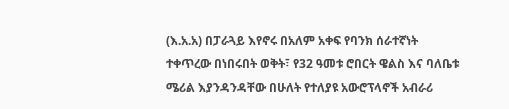(እ.አ.አ) በፓራጓይ እየኖሩ በአለም አቀፍ የባንክ ሰራተኛነት ተቀጥረው በነበሩበት ወቅት፣ የ32 ዓመቱ ሮበርት ዌልስ እና ባለቤቱ ሜሪል እያንዳንዳቸው በሁለት የተለያዩ አውሮፕላኖች አብራሪ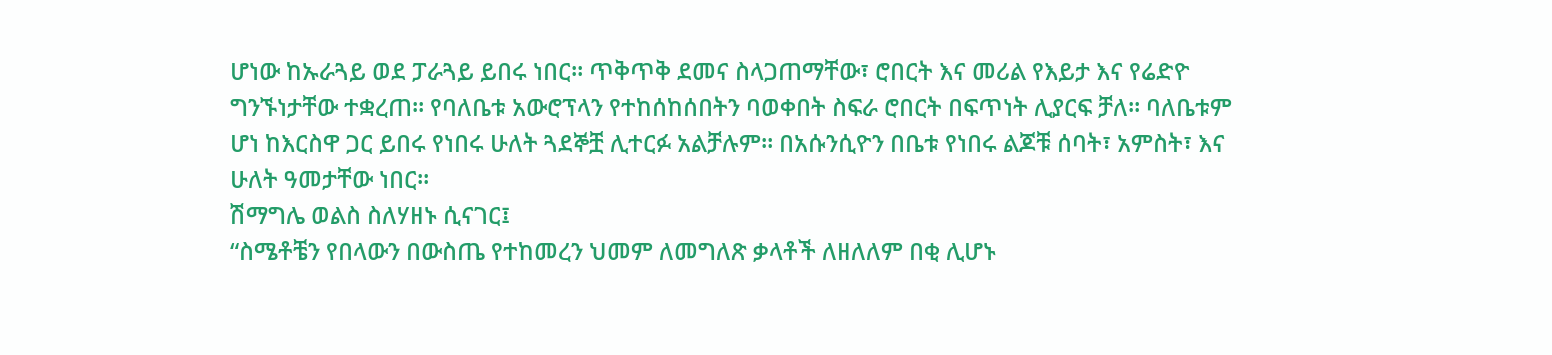ሆነው ከኡራጓይ ወደ ፓራጓይ ይበሩ ነበር። ጥቅጥቅ ደመና ስላጋጠማቸው፣ ሮበርት እና መሪል የእይታ እና የሬድዮ ግንኙነታቸው ተቋረጠ። የባለቤቱ አውሮፕላን የተከሰከሰበትን ባወቀበት ስፍራ ሮበርት በፍጥነት ሊያርፍ ቻለ። ባለቤቱም ሆነ ከእርስዋ ጋር ይበሩ የነበሩ ሁለት ጓደኞቿ ሊተርፉ አልቻሉም። በአሱንሲዮን በቤቱ የነበሩ ልጆቹ ሰባት፣ አምስት፣ እና ሁለት ዓመታቸው ነበር።
ሽማግሌ ወልስ ስለሃዘኑ ሲናገር፤
“ስሜቶቼን የበላውን በውስጤ የተከመረን ህመም ለመግለጽ ቃላቶች ለዘለለም በቂ ሊሆኑ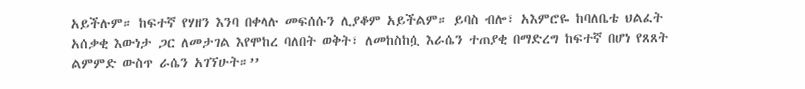አይችሉም። ከፍተኛ የሃዘን እንባ በቀላሉ መፍሰሱን ሊያቆም አይችልም። ይባስ ብሎ፣ አእምሮዬ ከባለቤቴ ህልፈት አሰቃቂ እውነታ ጋር ለመታገል እየሞከረ ባለበት ወቅት፣ ለመከስከሷ እራሴን ተጠያቂ በማድረግ ከፍተኛ በሆነ የጸጸት ልምምድ ውስጥ ራሴን አገኘሁት።’’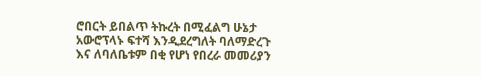ሮበርት ይበልጥ ትኩረት በሚፈልግ ሁኔታ አውሮፕላኑ ፍተሻ እንዲደረግለት ባለማድረጉ እና ለባለቤቱም በቂ የሆነ የበረራ መመሪያን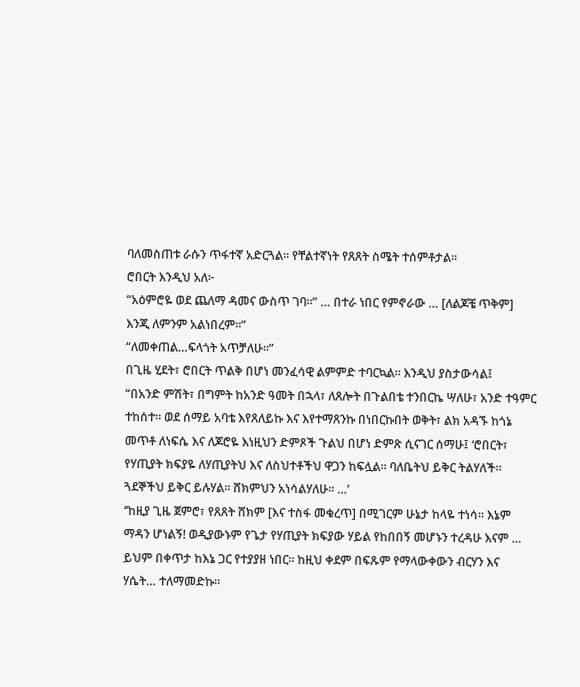ባለመስጠቱ ራሱን ጥፋተኛ አድርጓል። የቸልተኛነት የጸጸት ስሜት ተሰምቶታል።
ሮበርት እንዲህ አለ፦
“አዕምሮዬ ወደ ጨለማ ዳመና ውስጥ ገባ።” … በተራ ነበር የምኖራው … [ለልጆቼ ጥቅም] እንጂ ለምንም አልነበረም።”
“ለመቀጠል…ፍላጎት አጥቻለሁ።”
በጊዜ ሂደት፣ ሮበርት ጥልቅ በሆነ መንፈሳዊ ልምምድ ተባርኳል። እንዲህ ያስታውሳል፤
“በአንድ ምሽት፣ በግምት ከአንድ ዓመት በኋላ፣ ለጸሎት በጉልበቴ ተንበርኬ ሣለሁ፣ አንድ ተዓምር ተከሰተ። ወደ ሰማይ አባቴ እየጸለይኩ እና እየተማጸንኩ በነበርኩበት ወቅት፣ ልክ አዳኙ ከጎኔ መጥቶ ለነፍሴ እና ለጆሮዬ እነዚህን ድምጾች ጉልህ በሆነ ድምጽ ሲናገር ሰማሁ፤ ‘ሮበርት፣ የሃጢያት ክፍያዬ ለሃጢያትህ እና ለስህተቶችህ ዋጋን ከፍሏል። ባለቤትህ ይቅር ትልሃለች። ጓደኞችህ ይቅር ይሉሃል። ሸክምህን አነሳልሃለሁ። …’
‘’ከዚያ ጊዜ ጀምሮ፣ የጸጸት ሸክም [እና ተስፋ መቁረጥ] በሚገርም ሁኔታ ከላዬ ተነሳ። እኔም ማዳን ሆነልኝ! ወዲያውኑም የጌታ የሃጢያት ክፍያው ሃይል የከበበኝ መሆኑን ተረዳሁ እናም … ይህም በቀጥታ ከእኔ ጋር የተያያዘ ነበር። ከዚህ ቀደም በፍጹም የማላውቀውን ብርሃን እና ሃሴት… ተለማመድኩ።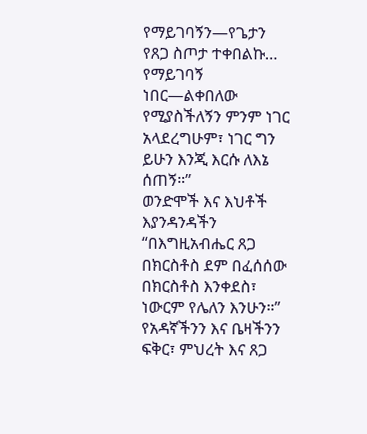የማይገባኝን—የጌታን የጸጋ ስጦታ ተቀበልኩ… የማይገባኝ ነበር—ልቀበለው የሚያስችለኝን ምንም ነገር አላደረግሁም፣ ነገር ግን ይሁን እንጂ እርሱ ለእኔ ሰጠኝ።’’
ወንድሞች እና እህቶች እያንዳንዳችን “በእግዚአብሔር ጸጋ በክርስቶስ ደም በፈሰሰው በክርስቶስ እንቀደስ፣ ነውርም የሌለን እንሁን።”
የአዳኛችንን እና ቤዛችንን ፍቅር፣ ምህረት እና ጸጋ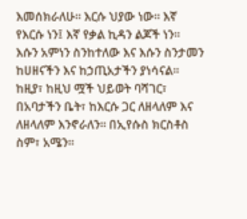እመሰክራለሁ። እርሱ ህያው ነው። እኛ የእርሱ ነን፤ እኛ የቃል ኪዳን ልጆች ነን። እሱን አምነን ስንከተለው እና እሱን ስንታመን ከሀዘናችን እና ከኃጢአታችን ያነሳናል። ከዚያ፣ ከዚህ ሟች ህይወት ባሻገር፣ በአባታችን ቤት፣ ከእርሱ ጋር ለዘላለም እና ለዘላለም እንኖራለን። በኢየሱስ ክርስቶስ ስም፣ አሜን።